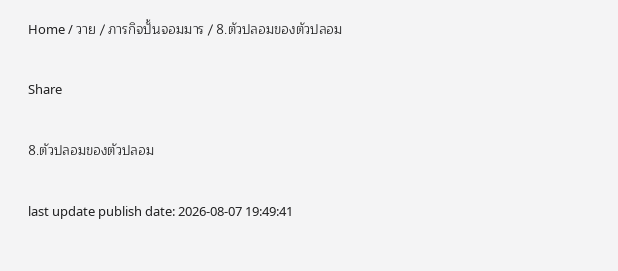Home / วาย / ภารกิจปั้นจอมมาร / 8.ตัวปลอมของตัวปลอม

Share

8.ตัวปลอมของตัวปลอม

last update publish date: 2026-08-07 19:49:41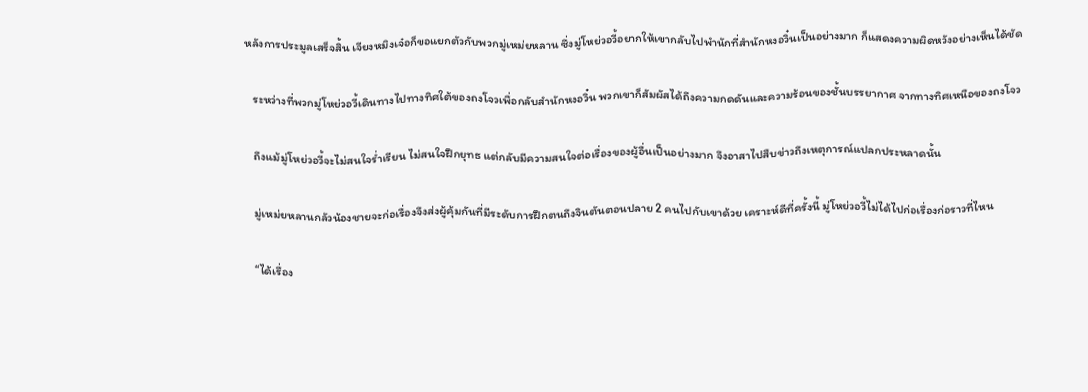หลังการประมูลเสร็จสิ้น เจียงหมิงเจ๋อก็ขอแยกตัวกับพวกมู่เหม่ยหลาน ซึ่งมู่โหย่วอวี้อยากให้เขากลับไปพำนักที่สำนักหงอวิ๋นเป็นอย่างมาก ก็แสดงความผิดหวังอย่างเห็นได้ชัด

   ระหว่างที่พวกมู่โหย่วอวี้เดินทางไปทางทิศใต้ของถงโจวเพื่อกลับสำนักหงอวิ๋น พวกเขาก็สัมผัสได้ถึงความกดดันและความร้อนของชั้นบรรยากาศ จากทางทิศเหนือของถงโจว

   ถึงแม้มู่โหย่วอวี้จะไม่สนใจร่ำเรียน ไม่สนใจฝึกยุทธ แต่กลับมีความสนใจต่อเรื่องของผู้อื่นเป็นอย่างมาก จึงอาสาไปสืบข่าวถึงเหตุการณ์แปลกประหลาดนั้น

   มู่เหม่ยหลานกลัวน้องชายจะก่อเรื่องจึงส่งผู้คุ้มกันที่มีระดับการฝึกตนถึงจินตันตอนปลาย 2 คนไปกับเขาด้วย เคราะห์ดีที่ครั้งนี้ มู่โหย่วอวี้ไม่ได้ไปก่อเรื่องก่อราวที่ไหน

   “ได้เรื่อง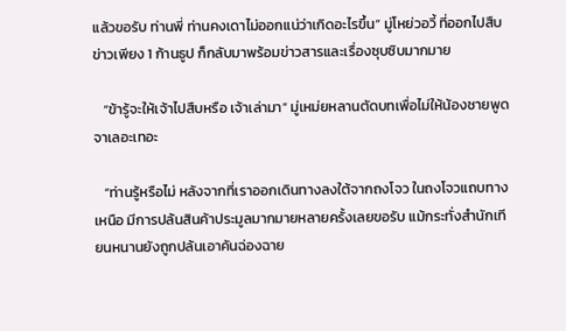แล้วขอรับ ท่านพี่ ท่านคงเดาไม่ออกแน่ว่าเกิดอะไรขึ้น” มู่โหย่วอวี้ ที่ออกไปสืบข่าวเพียง 1 ก้านธูป ก็กลับมาพร้อมข่าวสารและเรื่องซุบซิบมากมาย

   “ข้ารู้จะให้เจ้าไปสืบหรือ เจ้าเล่ามา” มู่เหม่ยหลานตัดบทเพื่อไม่ให้น้องชายพูดจาเลอะเทอะ

   “ท่านรู้หรือไม่ หลังจากที่เราออกเดินทางลงใต้จากถงโจว ในถงโจวแถบทางเหนือ มีการปล้นสินค้าประมูลมากมายหลายครั้งเลยขอรับ แม้กระทั่งสำนักเทียนหนานยังถูกปล้นเอาคันฉ่องฉาย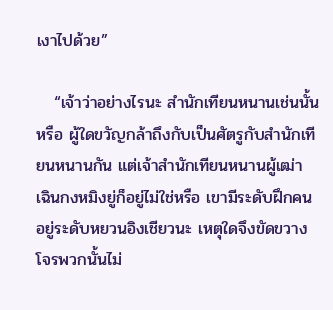เงาไปด้วย”

   “เจ้าว่าอย่างไรนะ สำนักเทียนหนานเช่นนั้นหรือ ผู้ใดขวัญกล้าถึงกับเป็นศัตรูกับสำนักเทียนหนานกัน แต่เจ้าสำนักเทียนหนานผู้เฒ่า เฉินกงหมิงยู่ก็อยู่ไม่ใช่หรือ เขามีระดับฝึกคนอยู่ระดับหยวนอิงเชียวนะ เหตุใดจึงขัดขวางโจรพวกนั้นไม่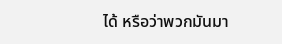ได้ หรือว่าพวกมันมา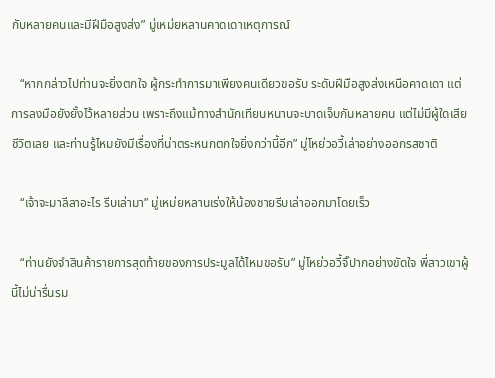กับหลายคนและมีฝีมือสูงส่ง” มู่เหม่ยหลานคาดเดาเหตุการณ์

   “หากกล่าวไปท่านจะยิ่งตกใจ ผู้กระทำการมาเพียงคนเดียวขอรับ ระดับฝีมือสูงส่งเหนือคาดเดา แต่การลงมือยังยั้งไว้หลายส่วน เพราะถึงแม้ทางสำนักเทียนหนานจะบาดเจ็บกันหลายคน แต่ไม่มีผู้ใดเสียชีวิตเลย และท่านรู้ไหมยังมีเรื่องที่น่าตระหนกตกใจยิ่งกว่านี้อีก” มู่โหย่วอวี้เล่าอย่างออกรสชาติ

   “เจ้าจะมาลีลาอะไร รีบเล่ามา” มู่เหม่ยหลานเร่งให้น้องชายรีบเล่าออกมาโดยเร็ว

   “ท่านยังจำสินค้ารายการสุดท้ายของการประมูลได้ไหมขอรับ” มู่โหย่วอวี้จิ๊ปากอย่างขัดใจ พี่สาวเขาผู้นี้ไม่น่ารื่นรม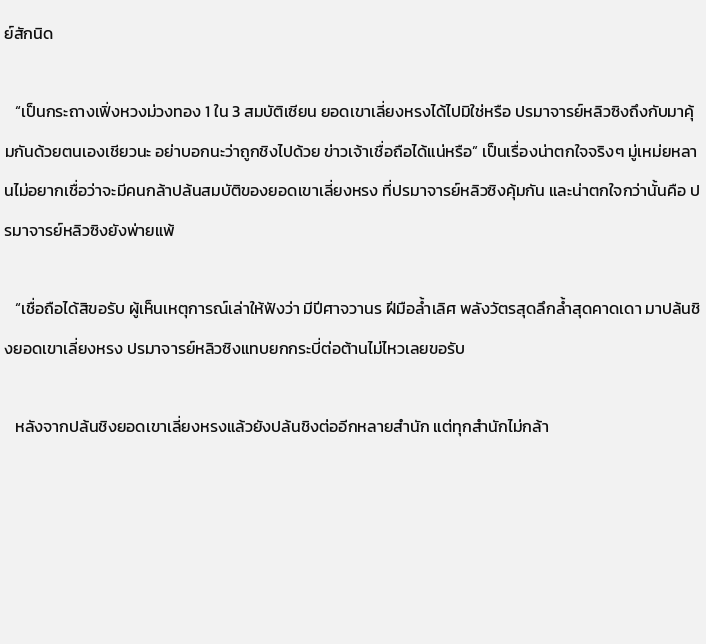ย์สักนิด

   “เป็นกระถางเฟิ่งหวงม่วงทอง 1 ใน 3 สมบัติเซียน ยอดเขาเลี่ยงหรงได้ไปมิใช่หรือ ปรมาจารย์หลิวซิงถึงกับมาคุ้มกันด้วยตนเองเชียวนะ อย่าบอกนะว่าถูกชิงไปด้วย ข่าวเจ้าเชื่อถือได้แน่หรือ” เป็นเรื่องน่าตกใจจริงๆ มู่เหม่ยหลานไม่อยากเชื่อว่าจะมีคนกล้าปล้นสมบัติของยอดเขาเลี่ยงหรง ที่ปรมาจารย์หลิวซิงคุ้มกัน และน่าตกใจกว่านั้นคือ ปรมาจารย์หลิวซิงยังพ่ายแพ้

   “เชื่อถือได้สิขอรับ ผู้เห็นเหตุการณ์เล่าให้ฟังว่า มีปีศาจวานร ฝีมือล้ำเลิศ พลังวัตรสุดลึกล้ำสุดคาดเดา มาปล้นชิงยอดเขาเลี่ยงหรง ปรมาจารย์หลิวซิงแทบยกกระบี่ต่อต้านไม่ไหวเลยขอรับ

   หลังจากปล้นชิงยอดเขาเลี่ยงหรงแล้วยังปล้นชิงต่ออีกหลายสำนัก แต่ทุกสำนักไม่กล้า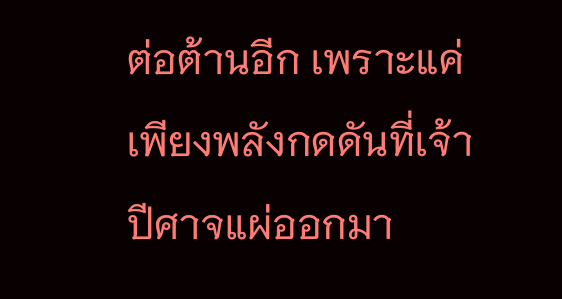ต่อต้านอีก เพราะแค่เพียงพลังกดดันที่เจ้าปีศาจแผ่ออกมา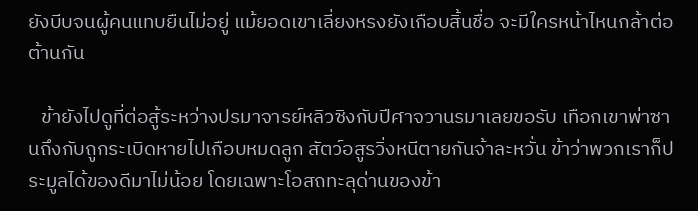ยังบีบจนผู้คนแทบยืนไม่อยู่ แม้ยอดเขาเลี่ยงหรงยังเกือบสิ้นชื่อ จะมีใครหน้าไหนกล้าต่อต้านกัน

   ข้ายังไปดูที่ต่อสู้ระหว่างปรมาจารย์หลิวซิงกับปีศาจวานรมาเลยขอรับ เทือกเขาพ่าซานถึงกับถูกระเบิดหายไปเกือบหมดลูก สัตว์อสูรวิ่งหนีตายกันจ้าละหวั่น ข้าว่าพวกเราก็ประมูลได้ของดีมาไม่น้อย โดยเฉพาะโอสถทะลุด่านของข้า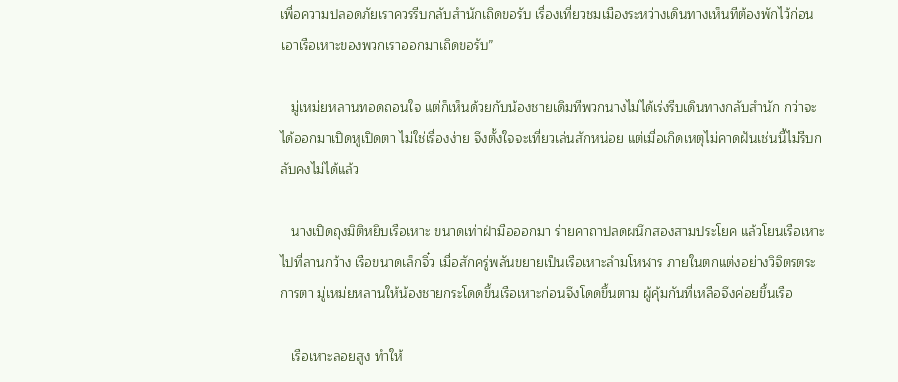เพื่อความปลอดภัยเราควรรีบกลับสำนักเถิดขอรับ เรื่องเที่ยวชมเมืองระหว่างเดินทางเห็นทีต้องพักไว้ก่อน เอาเรือเหาะของพวกเราออกมาเถิดขอรับ”

   มู่เหม่ยหลานทอดถอนใจ แต่ก็เห็นด้วยกับน้องชายเดิมทีพวกนางไม่ได้เร่งรีบเดินทางกลับสำนัก กว่าจะได้ออกมาเปิดหูเปิดตา ไม่ใช่เรื่องง่าย จึงตั้งใจจะเที่ยวเล่นสักหน่อย แต่เมื่อเกิดเหตุไม่คาดฝันเช่นนี้ไม่รีบกลับคงไม่ได้แล้ว

   นางเปิดถุงมิติหยิบเรือเหาะ ขนาดเท่าฝ่ามือออกมา ร่ายคาถาปลดผนึกสองสามประโยค แล้วโยนเรือเหาะไปที่ลานกว้าง เรือขนาดเล็กจิ๋ว เมื่อสักครู่พลันขยายเป็นเรือเหาะลำมโหฬาร ภายในตกแต่งอย่างวิจิตรตระการตา มู่เหม่ยหลานให้น้องชายกระโดดขึ้นเรือเหาะก่อนจึงโดดขึ้นตาม ผู้คุ้มกันที่เหลือจึงค่อยขึ้นเรือ

   เรือเหาะลอยสูง ทำให้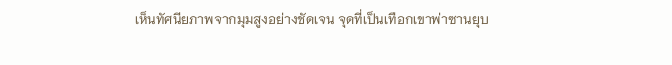เห็นทัศนียภาพจากมุมสูงอย่างชัดเจน จุดที่เป็นเทือกเขาพ่าซานยุบ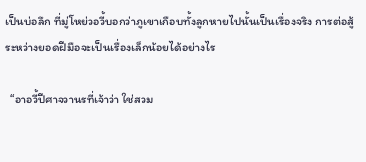เป็นบ่อลึก ที่มู่โหย่วอวี้บอกว่าภูเขาเกือบทั้งลูกหายไปนั้นเป็นเรื่องจริง การต่อสู้ระหว่างยอดฝีมือจะเป็นเรื่องเล็กน้อยได้อย่างไร

  “อาอวี้ปีศาจวานรที่เจ้าว่า ใช่สวม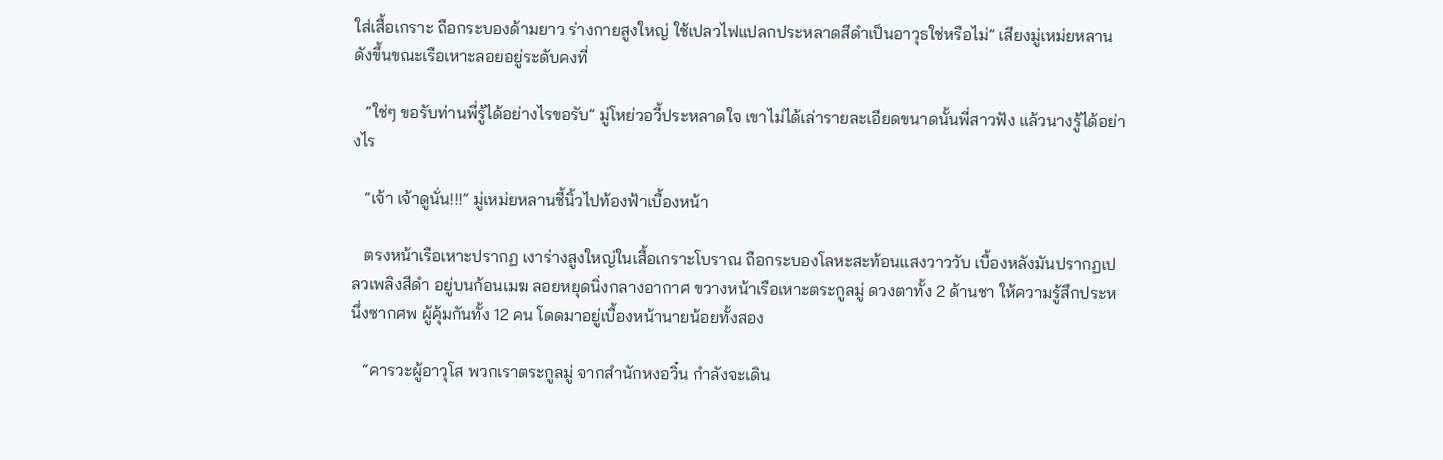ใส่เสื้อเกราะ ถือกระบองด้ามยาว ร่างกายสูงใหญ่ ใช้เปลวไฟแปลกประหลาดสีดำเป็นอาวุธใช่หรือไม่” เสียงมู่เหม่ยหลานดังขึ้นขณะเรือเหาะลอยอยู่ระดับคงที่

   “ใช่ๆ ขอรับท่านพี่รู้ได้อย่างไรขอรับ” มู่โหย่วอวี้ประหลาดใจ เขาไม่ได้เล่ารายละเอียดขนาดนั้นพี่สาวฟัง แล้วนางรู้ได้อย่างไร

   “เจ้า เจ้าดูนั่น!!!” มู่เหม่ยหลานชี้นิ้วไปท้องฟ้าเบื้องหน้า

   ตรงหน้าเรือเหาะปรากฏ เงาร่างสูงใหญ่ในเสื้อเกราะโบราณ ถือกระบองโลหะสะท้อนแสงวาววับ เบื้องหลังมันปรากฏเปลวเพลิงสีดำ อยู่บนก้อนเมฆ ลอยหยุดนิ่งกลางอากาศ ขวางหน้าเรือเหาะตระกูลมู่ ดวงตาทั้ง 2 ด้านชา ให้ความรู้สึกประหนึ่งซากศพ ผู้คุ้มกันทั้ง 12 คน โดดมาอยู่เบื้องหน้านายน้อยทั้งสอง

   “คารวะผู้อาวุโส พวกเราตระกูลมู่ จากสำนักหงอวิ๋น กำลังจะเดิน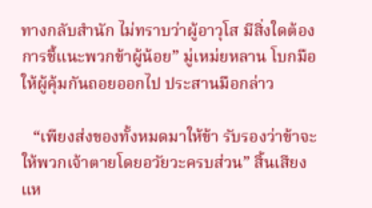ทางกลับสำนัก ไม่ทราบว่าผู้อาวุโส มีสิ่งใดต้องการชี้แนะพวกข้าผู้น้อย” มู่เหม่ยหลาน โบกมือให้ผู้คุ้มกันถอยออกไป ประสานมือกล่าว

   “เพียงส่งของทั้งหมดมาให้ข้า รับรองว่าข้าจะให้พวกเจ้าตายโดยอวัยวะครบส่วน” สิ้นเสียงแห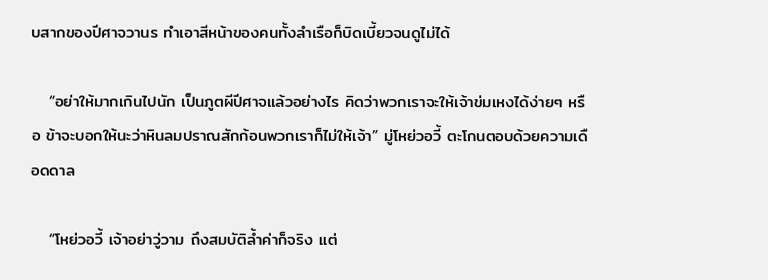บสากของปีศาจวานร ทำเอาสีหน้าของคนทั้งลำเรือก็บิดเบี้ยวจนดูไม่ได้

   “อย่าให้มากเกินไปนัก เป็นภูตผีปีศาจแล้วอย่างไร คิดว่าพวกเราจะให้เจ้าข่มเหงได้ง่ายๆ หรือ ข้าจะบอกให้นะว่าหินลมปราณสักก้อนพวกเราก็ไม่ให้เจ้า” มู่โหย่วอวี้ ตะโกนตอบด้วยความเดือดดาล

   “โหย่วอวี้ เจ้าอย่าวู่วาม ถึงสมบัติล้ำค่าก็จริง แต่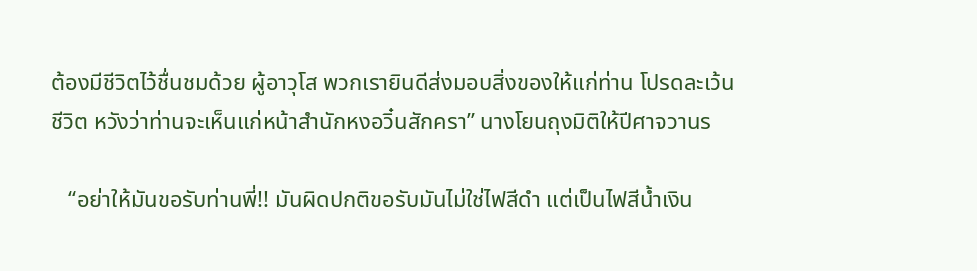ต้องมีชีวิตไว้ชื่นชมด้วย ผู้อาวุโส พวกเรายินดีส่งมอบสิ่งของให้แก่ท่าน โปรดละเว้นชีวิต หวังว่าท่านจะเห็นแก่หน้าสำนักหงอวิ๋นสักครา” นางโยนถุงมิติให้ปีศาจวานร

   “อย่าให้มันขอรับท่านพี่!! มันผิดปกติขอรับมันไม่ใช่ไฟสีดำ แต่เป็นไฟสีน้ำเงิน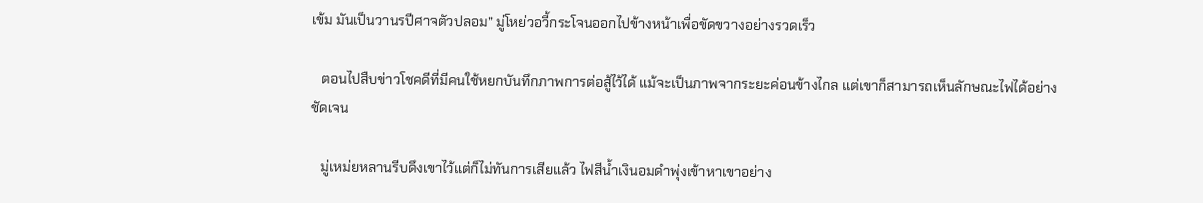เข้ม มันเป็นวานรปีศาจตัวปลอม” มู่โหย่วอวี้กระโจนออกไปข้างหน้าเพื่อขัดขวางอย่างรวดเร็ว

   ตอนไปสืบข่าวโชคดีที่มีคนใช้หยกบันทึกภาพการต่อสู้ไว้ได้ แม้จะเป็นภาพจากระยะค่อนข้างไกล แต่เขาก็สามารถเห็นลักษณะไฟได้อย่างชัดเจน

   มู่เหม่ยหลานรีบดึงเขาไว้แต่ก็ไม่ทันการเสียแล้ว ไฟสีน้ำเงินอมดำพุ่งเข้าหาเขาอย่าง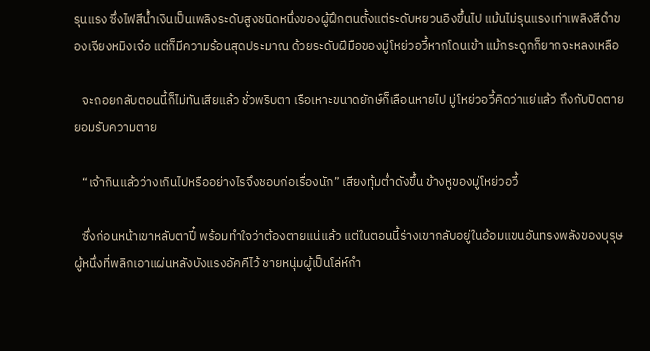รุนแรง ซึ่งไฟสีน้ำเงินเป็นเพลิงระดับสูงชนิดหนึ่งของผู้ฝึกตนตั้งแต่ระดับหยวนอิงขึ้นไป แม้นไม่รุนแรงเท่าเพลิงสีดำของเจียงหมิงเจ๋อ แต่ก็มีความร้อนสุดประมาณ ด้วยระดับฝีมือของมู่โหย่วอวี้หากโดนเข้า แม้กระดูกก็ยากจะหลงเหลือ

   จะถอยกลับตอนนี้ก็ไม่ทันเสียแล้ว ชั่วพริบตา เรือเหาะขนาดยักษ์ก็เลือนหายไป มู่โหย่วอวี้คิดว่าแย่แล้ว ถึงกับปิดตายยอมรับความตาย

   “เจ้ากินแล้วว่างเกินไปหรืออย่างไรจึงชอบก่อเรื่องนัก” เสียงทุ้มต่ำดังขึ้น ข้างหูของมู่โหย่วอวี้

   ซึ่งก่อนหน้าเขาหลับตาปี๋ พร้อมทำใจว่าต้องตายแน่แล้ว แต่ในตอนนี้ร่างเขากลับอยู่ในอ้อมแขนอันทรงพลังของบุรุษผู้หนึ่งที่พลิกเอาแผ่นหลังบังแรงอัคคีไว้ ชายหนุ่มผู้เป็นโล่ห์กำ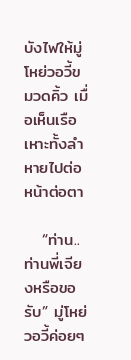บังไฟให้มู่โหย่วอวี้ขมวดคิ้ว เมื่อเห็นเรือเหาะทั้งลำหายไปต่อหน้าต่อตา

   “ท่าน..ท่านพี่เจียงหรือขอรับ” มู่โหย่วอวี้ค่อยๆ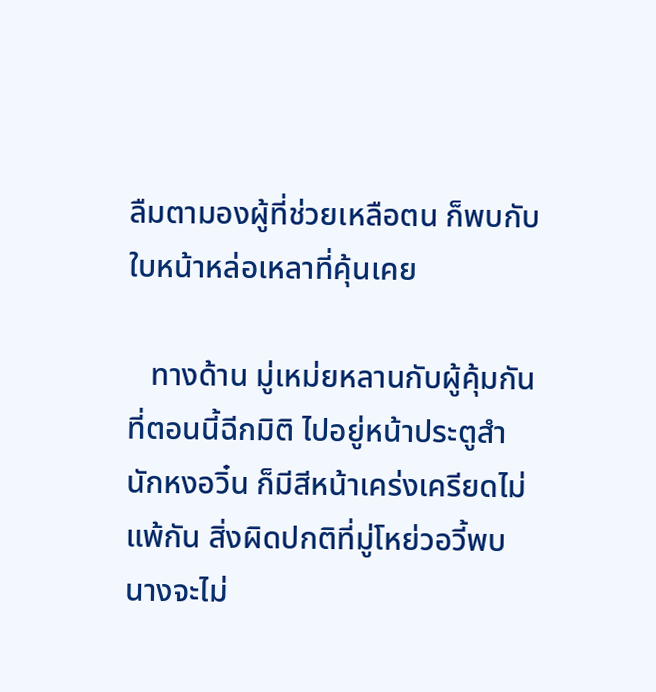ลืมตามองผู้ที่ช่วยเหลือตน ก็พบกับใบหน้าหล่อเหลาที่คุ้นเคย

   ทางด้าน มู่เหม่ยหลานกับผู้คุ้มกัน ที่ตอนนี้ฉีกมิติ ไปอยู่หน้าประตูสำนักหงอวิ๋น ก็มีสีหน้าเคร่งเครียดไม่แพ้กัน สิ่งผิดปกติที่มู่โหย่วอวี้พบ นางจะไม่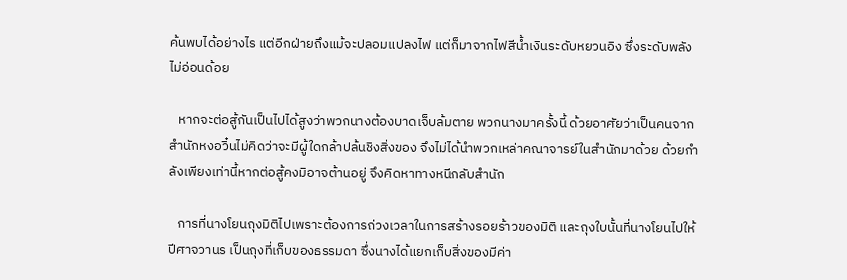ค้นพบได้อย่างไร แต่อีกฝ่ายถึงแม้จะปลอมแปลงไฟ แต่ก็มาจากไฟสีน้ำเงินระดับหยวนอิง ซึ่งระดับพลังไม่อ่อนด้อย

   หากจะต่อสู้กันเป็นไปได้สูงว่าพวกนางต้องบาดเจ็บล้มตาย พวกนางมาครั้งนี้ ด้วยอาศัยว่าเป็นคนจากสำนักหงอวิ๋นไม่คิดว่าจะมีผู้ใดกล้าปล้นชิงสิ่งของ จึงไม่ได้นำพวกเหล่าคณาจารย์ในสำนักมาด้วย ด้วยกำลังเพียงเท่านี้หากต่อสู้คงมิอาจต้านอยู่ จึงคิดหาทางหนีกลับสำนัก

   การที่นางโยนถุงมิติไปเพราะต้องการถ่วงเวลาในการสร้างรอยร้าวของมิติ และถุงใบนั้นที่นางโยนไปให้ปีศาจวานร เป็นถุงที่เก็บของธรรมดา ซึ่งนางได้แยกเก็บสิ่งของมีค่า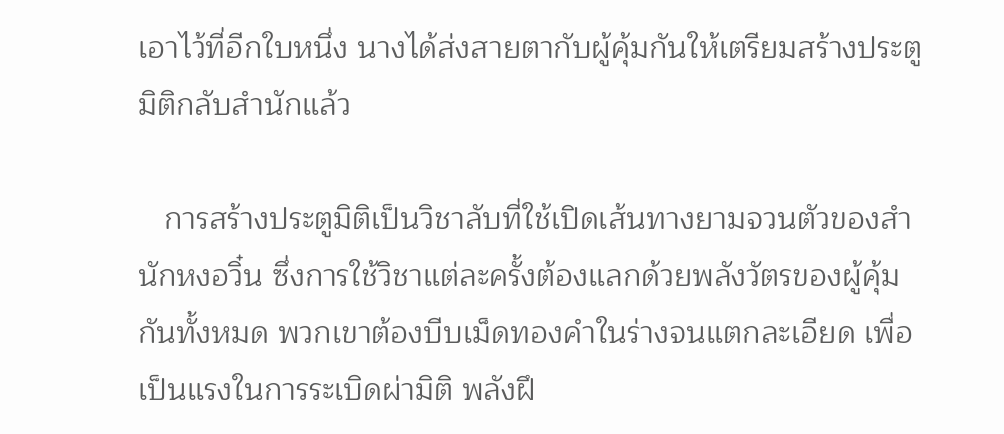เอาไว้ที่อีกใบหนึ่ง นางได้ส่งสายตากับผู้คุ้มกันให้เตรียมสร้างประตูมิติกลับสำนักแล้ว

   การสร้างประตูมิติเป็นวิชาลับที่ใช้เปิดเส้นทางยามจวนตัวของสำนักหงอวิ๋น ซึ่งการใช้วิชาแต่ละครั้งต้องแลกด้วยพลังวัตรของผู้คุ้มกันทั้งหมด พวกเขาต้องบีบเม็ดทองคำในร่างจนแตกละเอียด เพื่อเป็นแรงในการระเบิดผ่ามิติ พลังฝึ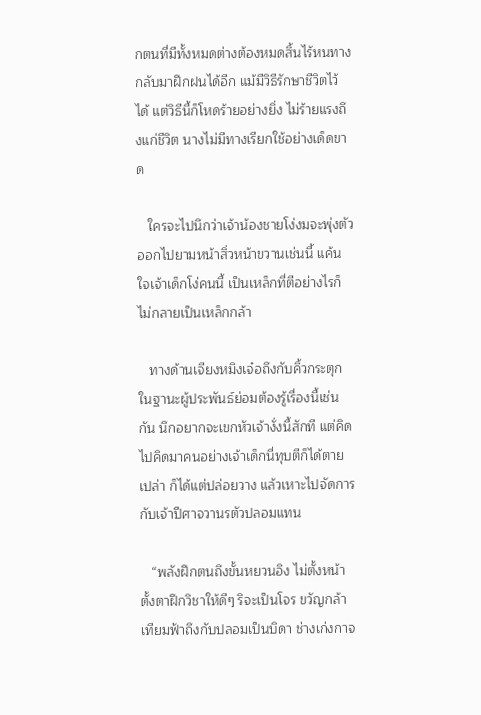กตนที่มีทั้งหมดต่างต้องหมดสิ้นไร้หนทางกลับมาฝึกฝนได้อีก แม้มีวิธีรักษาชีวิตไว้ได้ แต่วิธีนี้ก็โหดร้ายอย่างยิ่ง ไม่ร้ายแรงถึงแก่ชีวิต นางไม่มีทางเรียกใช้อย่างเด็ดขาด

   ใครจะไปนึกว่าเจ้าน้องชายโง่งมจะพุ่งตัวออกไปยามหน้าสิ่วหน้าขวานเช่นนี้ แค้นใจเจ้าเด็กโง่คนนี้ เป็นเหล็กที่ตีอย่างไรก็ไม่กลายเป็นเหล็กกล้า

   ทางด้านเจียงหมิงเจ๋อถึงกับคิ้วกระตุก ในฐานะผู้ประพันธ์ย่อมต้องรู้เรื่องนี้เช่นกัน นึกอยากจะเขกหัวเจ้างั่งนี้สักที แต่คิดไปคิดมาคนอย่างเจ้าเด็กนี่ทุบตีก็ได้ตายเปล่า ก็ได้แต่ปล่อยวาง แล้วเหาะไปจัดการกับเจ้าปีศาจวานรตัวปลอมแทน

   “พลังฝึกตนถึงขั้นหยวนอิง ไม่ตั้งหน้าตั้งตาฝึกวิชาให้ดีๆ ริจะเป็นโจร ขวัญกล้าเทียมฟ้าถึงกับปลอมเป็นบิดา ช่างเก่งกาจ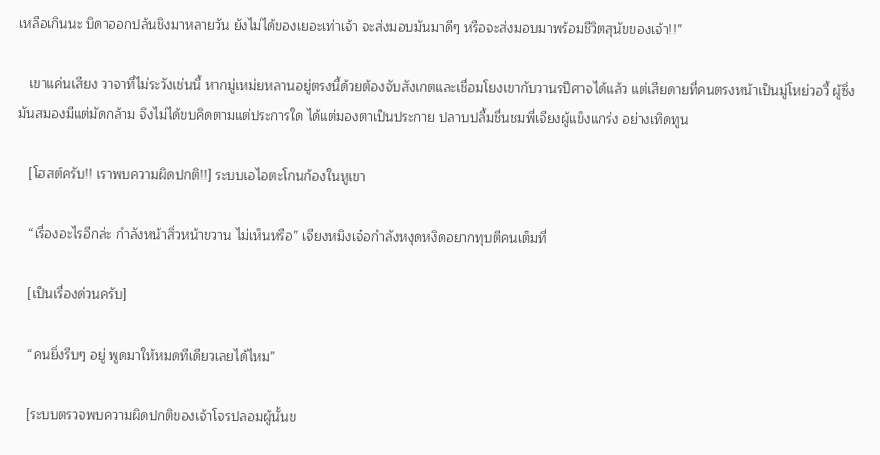เหลือเกินนะ บิดาออกปล้นชิงมาหลายวัน ยังไม่ได้ของเยอะเท่าเจ้า จะส่งมอบมันมาดีๆ หรือจะส่งมอบมาพร้อมชีวิตสุนัขของเจ้า!!”

   เขาแค่นเสียง วาจาที่ไม่ระวังเช่นนี้ หากมู่เหม่ยหลานอยู่ตรงนี้ด้วยต้องจับสังเกตและเชื่อมโยงเขากับวานรปีศาจได้แล้ว แต่เสียดายที่คนตรงหน้าเป็นมู่โหย่วอวี้ ผู้ซึ่งมันสมองมีแต่มัดกล้าม จึงไม่ได้ขบคิดตามแต่ประการใด ได้แต่มองตาเป็นประกาย ปลาบปลื้มชื่นชมพี่เจียงผู้แข็งแกร่ง อย่างเทิดทูน

   [โฮสต์ครับ!! เราพบความผิดปกติ!!] ระบบเอไอตะโกนก้องในหูเขา

   “เรื่องอะไรอีกล่ะ กำลังหน้าสิ่วหน้าขวาน ไม่เห็นหรือ” เจียงหมิงเจ๋อกำลังหงุดหงิดอยากทุบตีคนเต็มที่

   [เป็นเรื่องด่วนครับ]

   “คนยิ่งรีบๆ อยู่ พูดมาให้หมดทีเดียวเลยได้ไหม”

   [ระบบตรวจพบความผิดปกติของเจ้าโจรปลอมผู้นั้นข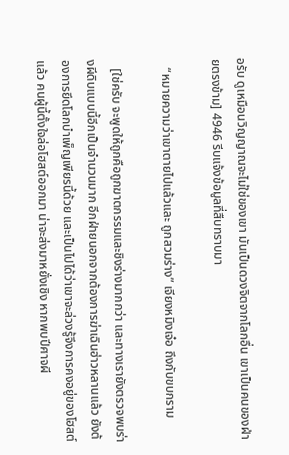อรับ ดูเหมือนวิญญาณจะไม่ใช่ของเขา มันเป็นดวงจิตจากโลกอื่น เขาเป็นคนของฝ่ายตรงข้าม] 4946 รีบแจ้งข้อมูลที่สืบทราบมา

   “หมายความว่าเขาตายไปแล้วและ ถูกสวมร่าง” เจียงหมิงเจ๋อ ถึงกับขบกราม

   [ใช่ครับ จะพูดให้ถูกคือถูกฆาตกรรมและชิงร่างมากกว่า และทางเรายังตรวจพบร่างผีดิบแบบนี้อีกเป็นจำนวนมาก อีกฝ่ายนอกจากต้องการฆ่าเฉินฮ่าวหลานแล้ว ยังต้องการยึดโลกบำเพ็ญเพียรนี้ด้วย และเป็นไปได้ว่าเขาจะล่วงรู้จึงการคงอยู่ของโฮสต์แล้ว คนผู้นี้ตั้งใจล่อโฮสต์ออกมา น่าจะส่งมาหยั่งเชิง หากพบปีศาจผี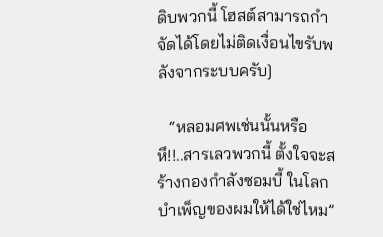ดิบพวกนี้ โฮสต์สามารถกำจัดได้โดยไม่ติดเงื่อนไขรับพลังจากระบบครับ]

   “หลอมศพเช่นนั้นหรือ หึ!!..สารเลวพวกนี้ ตั้งใจจะสร้างกองกำลังซอมบี้ ในโลกบำเพ็ญของผมให้ได้ใช่ไหม”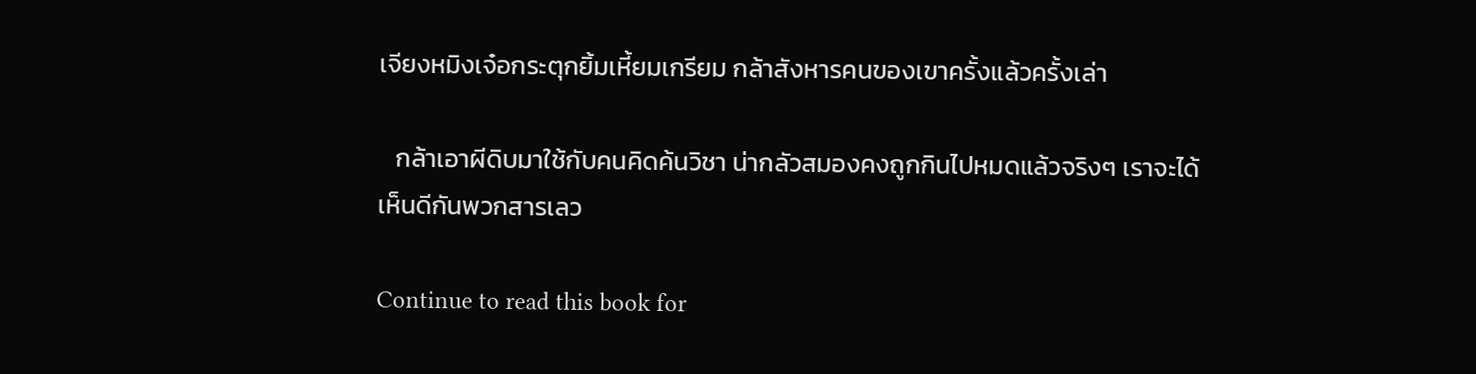เจียงหมิงเจ๋อกระตุกยิ้มเหี้ยมเกรียม กล้าสังหารคนของเขาครั้งแล้วครั้งเล่า

   กล้าเอาผีดิบมาใช้กับคนคิดค้นวิชา น่ากลัวสมองคงถูกกินไปหมดแล้วจริงๆ เราจะได้เห็นดีกันพวกสารเลว

Continue to read this book for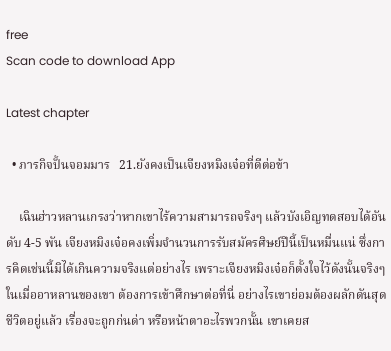free
Scan code to download App

Latest chapter

  • ภารกิจปั้นจอมมาร   21.ยังคงเป็นเจียงหมิงเจ๋อที่ดีต่อข้า

    เฉินฮ่าวหลานเกรงว่าหากเขาไร้ความสามารถจริงๆ แล้วบังเอิญทดสอบได้อันดับ 4-5 พัน เจียงหมิงเจ๋อคงเพิ่มจำนวนการรับสมัครศิษย์ปีนี้เป็นหมื่นแน่ ซึ่งการคิดเช่นนี้มิได้เกินความจริงแต่อย่างไร เพราะเจียงหมิงเจ๋อก็ตั้งใจไว้ดังนั้นจริงๆ ในเมื่ออาหลานของเขา ต้องการเข้าศึกษาต่อที่นี่ อย่างไรเขาย่อมต้องผลักดันสุดชีวิตอยู่แล้ว เรื่องจะถูกก่นด่า หรือหน้าตาอะไรพวกนั้น เขาเคยส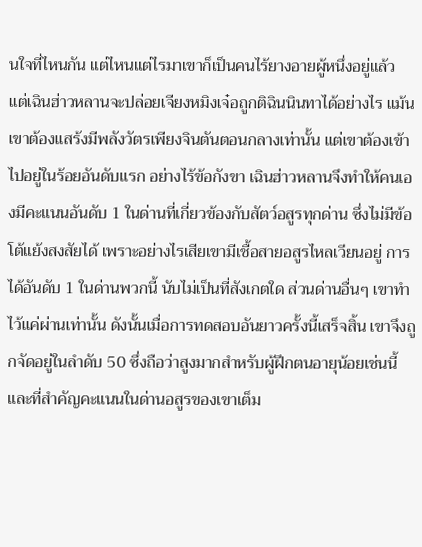นใจที่ไหนกัน แต่ไหนแต่ไรมาเขาก็เป็นคนไร้ยางอายผู้หนึ่งอยู่แล้ว แต่เฉินฮ่าวหลานจะปล่อยเจียงหมิงเจ๋อถูกติฉินนินทาได้อย่างไร แม้นเขาต้องแสร้งมีพลังวัตรเพียงจินตันตอนกลางเท่านั้น แต่เขาต้องเข้าไปอยู่ในร้อยอันดับแรก อย่างไร้ข้อกังขา เฉินฮ่าวหลานจึงทำให้คนเองมีคะแนนอันดับ 1 ในด่านที่เกี่ยวข้องกับสัตว์อสูรทุกด่าน ซึ่งไม่มีข้อโต้แย้งสงสัยได้ เพราะอย่างไรเสียเขามีเชื้อสายอสูรไหลเวียนอยู่ การได้อันดับ 1 ในด่านพวกนี้ นับไม่เป็นที่สังเกตใด ส่วนด่านอื่นๆ เขาทำไว้แค่ผ่านเท่านั้น ดังนั้นเมื่อการทดสอบอันยาวครั้งนี้เสร็จสิ้น เขาจึงถูกจัดอยู่ในลำดับ 50 ซึ่งถือว่าสูงมากสำหรับผู้ฝึกตนอายุน้อยเช่นนี้ และที่สำคัญคะแนนในด่านอสูรของเขาเต็ม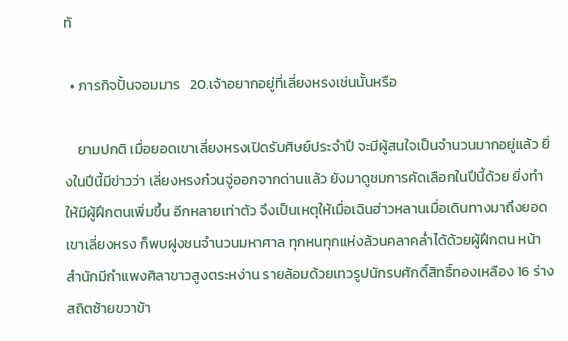ทั

  • ภารกิจปั้นจอมมาร   20.เจ้าอยากอยู่ที่เลี่ยงหรงเช่นนั้นหรือ

    ยามปกติ เมื่อยอดเขาเลี่ยงหรงเปิดรับศิษย์ประจำปี จะมีผู้สนใจเป็นจำนวนมากอยู่แล้ว ยิ่งในปีนี้มีข่าวว่า เลี่ยงหรงก๋วนจู่ออกจากด่านแล้ว ยังมาดูชมการคัดเลือกในปีนี้ด้วย ยิ่งทำให้มีผู้ฝึกตนเพิ่มขึ้น อีกหลายเท่าตัว จึงเป็นเหตุให้เมื่อเฉินฮ่าวหลานเมื่อเดินทางมาถึงยอดเขาเลี่ยงหรง ก็พบฝูงชนจำนวนมหาศาล ทุกหนทุกแห่งล้วนคลาคล่ำได้ด้วยผู้ฝึกตน หน้าสำนักมีกำแพงศิลาขาวสูงตระหง่าน รายล้อมด้วยเทวรูปนักรบศักดิ์สิทธิ์ทองเหลือง 16 ร่าง สถิตซ้ายขวาข้า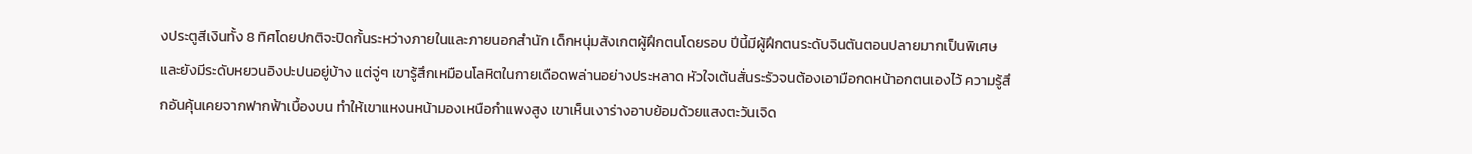งประตูสีเงินทั้ง 8 ทิศโดยปกติจะปิดกั้นระหว่างภายในและภายนอกสำนัก เด็กหนุ่มสังเกตผู้ฝึกตนโดยรอบ ปีนี้มีผู้ฝึกตนระดับจินตันตอนปลายมากเป็นพิเศษและยังมีระดับหยวนอิงปะปนอยู่บ้าง แต่จู่ๆ เขารู้สึกเหมือนโลหิตในกายเดือดพล่านอย่างประหลาด หัวใจเต้นสั่นระรัวจนต้องเอามือกดหน้าอกตนเองไว้ ความรู้สึกอันคุ้นเคยจากฟากฟ้าเบื้องบน ทำให้เขาแหงนหน้ามองเหนือกำแพงสูง เขาเห็นเงาร่างอาบย้อมด้วยแสงตะวันเจิด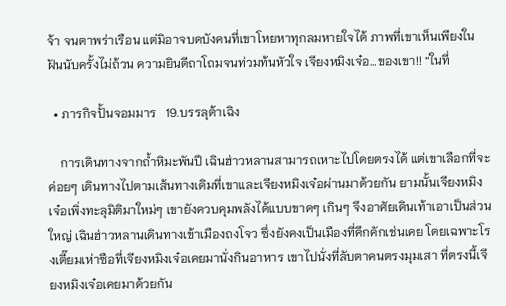จ้า จนตาพร่าเรือน แต่มิอาจบดบังคนที่เขาโหยหาทุกลมหายใจได้ ภาพที่เขาเห็นเพียงในฝันนับครั้งไม่ถ้วน ความยินดีถาโถมจนท่วมท้นหัวใจ เจียงหมิงเจ๋อ…ของเขา!! “ในที่

  • ภารกิจปั้นจอมมาร   19.บรรลุต้าเฉิง

    การเดินทางจากถ้ำหิมะพันปี เฉินฮ่าวหลานสามารถเหาะไปโดยตรงได้ แต่เขาเลือกที่จะค่อยๆ เดินทางไปตามเส้นทางเดิมที่เขาและเจียงหมิงเจ๋อผ่านมาด้วยกัน ยามนั้นเจียงหมิงเจ๋อเพิ่งทะลุมิติมาใหม่ๆ เขายังควบคุมพลังได้แบบขาดๆ เกินๆ จึงอาศัยเดินเท้าเอาเป็นส่วนใหญ่ เฉินฮ่าวหลานเดินทางเข้าเมืองถงโจว ซึ่งยังคงเป็นเมืองที่คึกคักเช่นเคย โดยเฉพาะโรงเตี๊ยมเห่าซือที่เจียงหมิงเจ๋อเคยมานั่งกินอาหาร เขาไปนั่งที่ลับตาคนตรงมุมเสา ที่ตรงนี้เจียงหมิงเจ๋อเคยมาด้วยกัน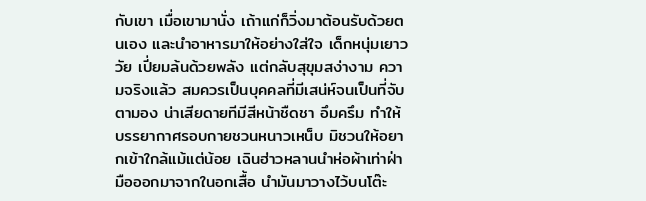กับเขา เมื่อเขามานั่ง เถ้าแก่ก็วิ่งมาต้อนรับด้วยตนเอง และนำอาหารมาให้อย่างใส่ใจ เด็กหนุ่มเยาววัย เปี่ยมล้นด้วยพลัง แต่กลับสุขุมสง่างาม ความจริงแล้ว สมควรเป็นบุคคลที่มีเสน่ห์จนเป็นที่จับตามอง น่าเสียดายทีมีสีหน้าชืดชา อึมครึม ทำให้บรรยากาศรอบกายชวนหนาวเหน็บ มิชวนให้อยากเข้าใกล้แม้แต่น้อย เฉินฮ่าวหลานนำห่อผ้าเท่าฝ่ามือออกมาจากในอกเสื้อ นำมันมาวางไว้บนโต๊ะ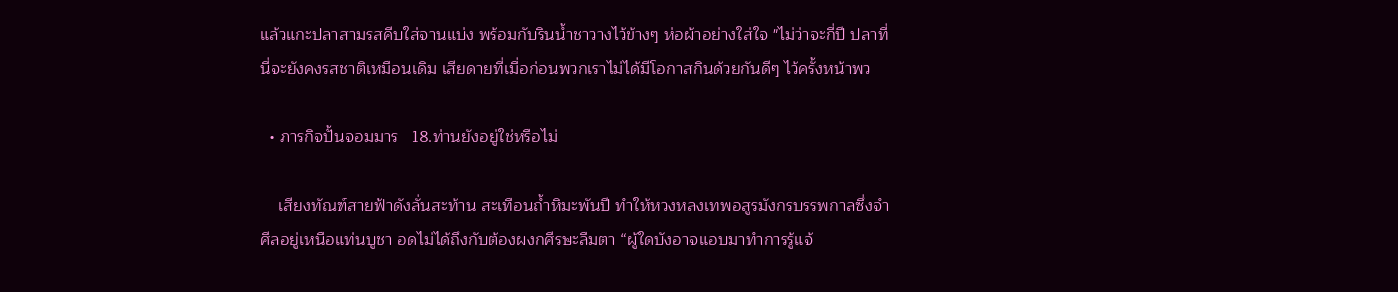แล้วแกะปลาสามรสคีบใส่จานแบ่ง พร้อมกับรินน้ำชาวางไว้ข้างๆ ห่อผ้าอย่างใส่ใจ "ไม่ว่าจะกี่ปี ปลาที่นี่จะยังคงรสชาติเหมือนเดิม เสียดายที่เมื่อก่อนพวกเราไม่ได้มีโอกาสกินด้วยกันดีๆ ไว้ครั้งหน้าพว

  • ภารกิจปั้นจอมมาร   18.ท่านยังอยู่ใช่หรือไม่

    เสียงทัณฑ์สายฟ้าดังลั่นสะท้าน สะเทือนถ้ำหิมะพันปี ทำให้หวงหลงเทพอสูรมังกรบรรพกาลซึ่งจำศีลอยู่เหนือแท่นบูชา อดไม่ได้ถึงกับต้องผงกศีรษะลืมตา “ผู้ใดบังอาจแอบมาทำการรู้แจ้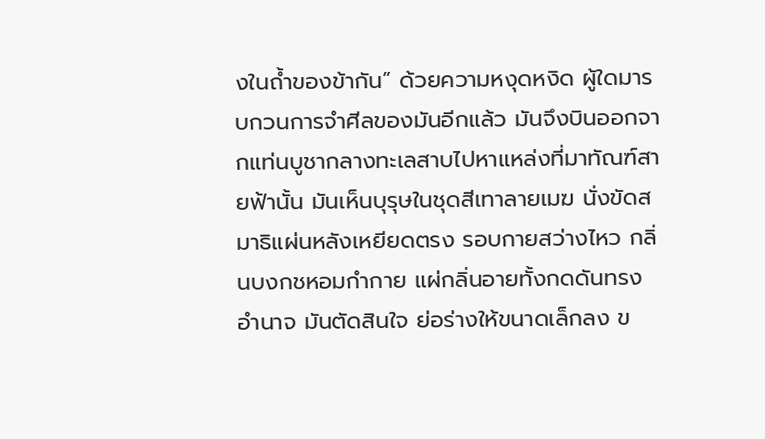งในถ้ำของข้ากัน” ด้วยความหงุดหงิด ผู้ใดมารบกวนการจำศีลของมันอีกแล้ว มันจึงบินออกจากแท่นบูชากลางทะเลสาบไปหาแหล่งที่มาทัณฑ์สายฟ้านั้น มันเห็นบุรุษในชุดสีเทาลายเมฆ นั่งขัดสมาธิแผ่นหลังเหยียดตรง รอบกายสว่างไหว กลิ่นบงกชหอมกำกาย แผ่กลิ่นอายทั้งกดดันทรงอำนาจ มันตัดสินใจ ย่อร่างให้ขนาดเล็กลง ข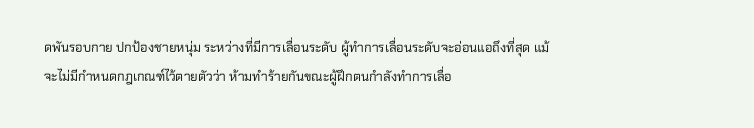ดพันรอบกาย ปกป้องชายหนุ่ม ระหว่างที่มีการเลื่อนระดับ ผู้ทำการเลื่อนระดับจะอ่อนแอถึงที่สุด แม้จะไม่มีกำหนดกฎเกณฑ์ไว้ตายตัวว่า ห้ามทำร้ายกันขณะผู้ฝึกตนกำลังทำการเลื่อ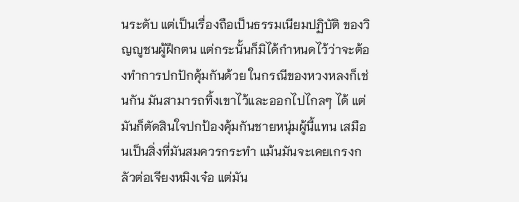นระดับ แต่เป็นเรื่องถือเป็นธรรมเนียมปฏิบัติ ของวิญญูชนผู้ฝึกตน แต่กระนั้นก็มิได้กำหนดไว้ว่าจะต้องทำการปกปักคุ้มกันด้วย ในกรณีของหวงหลงก็เช่นกัน มันสามารถทิ้งเขาไว้และออกไปไกลๆ ได้ แต่มันก็ตัดสินใจปกป้องคุ้มกันชายหนุ่มผู้นี้แทน เสมือนเป็นสิ่งที่มันสมควรกระทำ แม้นมันจะเคยเกรงกลัวต่อเจียงหมิงเจ๋อ แต่มัน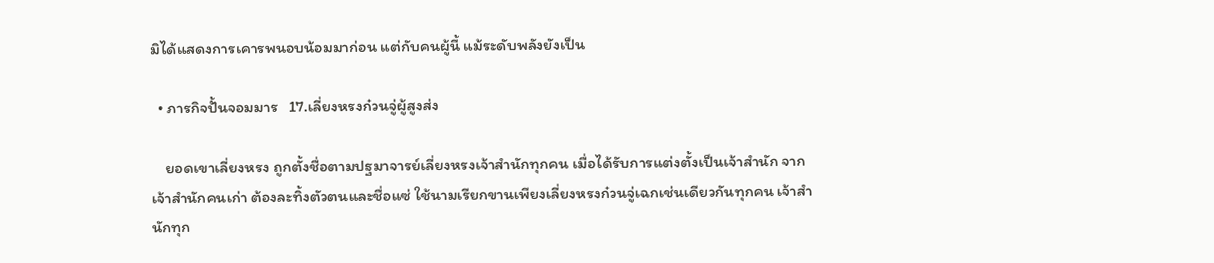มิได้แสดงการเคารพนอบน้อมมาก่อน แต่กับคนผู้นี้ แม้ระดับพลังยังเป็น

  • ภารกิจปั้นจอมมาร   17.เลี่ยงหรงก๋วนจู่ผู้สูงส่ง

    ยอดเขาเลี่ยงหรง ถูกตั้งชื่อตามปฐมาจารย์เลี่ยงหรงเจ้าสำนักทุกคน เมื่อได้รับการแต่งตั้งเป็นเจ้าสำนัก จากเจ้าสำนักคนเก่า ต้องละทิ้งตัวตนและชื่อแซ่ ใช้นามเรียกขานเพียงเลี่ยงหรงก๋วนจู่เฉกเช่นเดียวกันทุกคน เจ้าสำนักทุก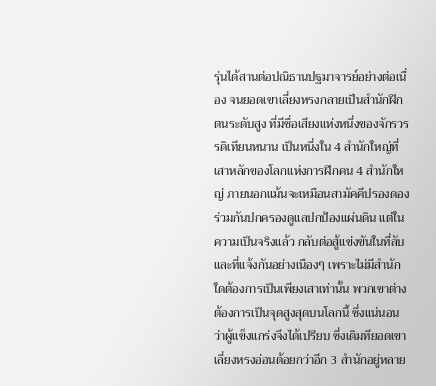รุ่นได้สานต่อปณิธานปฐมาจารย์อย่างต่อเนื่อง จนยอดเขาเลี่ยงหรงกลายเป็นสำนักฝึกตนระดับสูง ที่มีชื่อเสียงแห่งหนึ่งของจักรวรรดิเทียนหนาน เป็นหนึ่งใน 4 สำนักใหญ่ที่เสาหลักของโลกแห่งการฝึกคน 4 สำนักใหญ่ ภายนอกแม้นจะเหมือนสามัคคีปรองดอง ร่วมกันปกครองดูแลปกป้องแผ่นดิน แต่ในความเป็นจริงแล้ว กลับต่อสู้แข่งขันในที่ลับและที่แจ้งกันอย่างเนืองๆ เพราะไม่มีสำนักใดต้องการเป็นเพียงเสาเท่านั้น พวกเขาต่างต้องการเป็นจุดสูงสุดบนโลกนี้ ซึ่งแน่นอนว่าผู้แข็งแกร่งจึงได้เปรียบ ซึ่งเดิมทียอดเขาเลี่ยงหรงอ่อนด้อยกว่าอีก 3 สำนักอยู่หลาย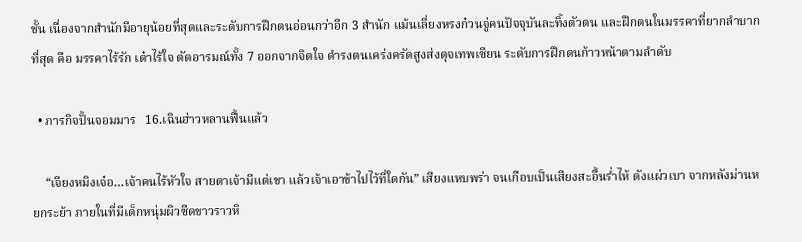ชั้น เนื่องจากสำนักมีอายุน้อยที่สุดและระดับการฝึกตนอ่อนกว่าอีก 3 สำนัก แม้นเลี่ยงหรงก๋วนจู่คนปัจจุบันละทิ้งตัวตน และฝึกตนในมรรคาที่ยากลำบากที่สุด คือ มรรคาไร้รัก เต๋าไร้ใจ ตัดอารมณ์ทั้ง 7 ออกจากจิตใจ ดำรงตนเคร่งครัดสูงส่งดุจเทพเซียน ระดับการฝึกตนก้าวหน้าตามลำดับ

  • ภารกิจปั้นจอมมาร   16.เฉินฮ่าวหลานฟื้นแล้ว

    “เจียงหมิงเจ๋อ…เจ้าคนไร้หัวใจ สายตาเจ้ามีแต่เขา แล้วเจ้าเอาข้าไปไว้ที่ใดกัน” เสียงแหบพร่า จนเกือบเป็นเสียงสะอื้นร่ำไห้ ดังแผ่วเบา จากหลังม่านหยกระย้า ภายในที่มีเด็กหนุ่มผิวซีดขาวราวหิ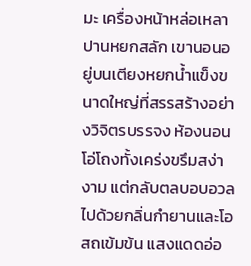มะ เครื่องหน้าหล่อเหลาปานหยกสลัก เขานอนอยู่บนเตียงหยกน้ำแข็งขนาดใหญ่ที่สรรสร้างอย่างวิจิตรบรรจง ห้องนอนโอ่โถงทั้งเคร่งขรึมสง่างาม แต่กลับตลบอบอวลไปด้วยกลิ่นกำยานและโอสถเข้มข้น แสงแดดอ่อ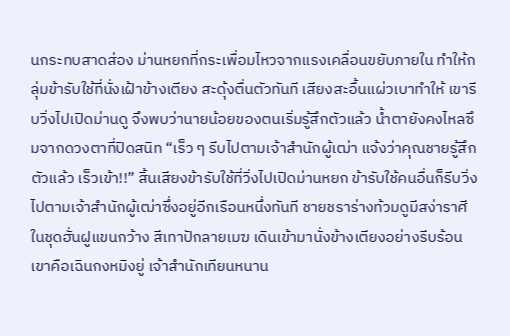นกระทบสาดส่อง ม่านหยกที่กระเพื่อมไหวจากแรงเคลื่อนขยับภายใน ทำให้กลุ่มข้ารับใช้ที่นั่งเฝ้าข้างเตียง สะดุ้งตื่นตัวทันที เสียงสะอื้นแผ่วเบาทำให้ เขารีบวิ่งไปเปิดม่านดู จึงพบว่านายน้อยของตนเริ่มรู้สึกตัวแล้ว น้ำตายังคงไหลซึมจากดวงตาที่ปิดสนิท “เร็ว ๆ รีบไปตามเจ้าสำนักผู้เฒ่า แจ้งว่าคุณชายรู้สึกตัวแล้ว เร็วเข้า!!” สิ้นเสียงข้ารับใช้ที่วิ่งไปเปิดม่านหยก ข้ารับใช้คนอื่นก็รีบวิ่งไปตามเจ้าสำนักผู้เฒ่าซึ่งอยู่อีกเรือนหนึ่งทันที ชายชราร่างท้วมดูมีสง่าราศี ในชุดฮั่นฝูแขนกว้าง สีเทาปักลายเมฆ เดินเข้ามานั่งข้างเตียงอย่างรีบร้อน เขาคือเฉินกงหมิงยู่ เจ้าสำนักเทียนหนาน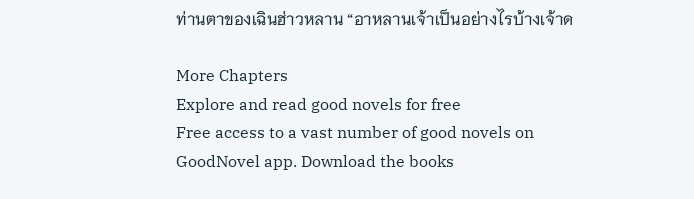ท่านตาของเฉินฮ่าวหลาน “อาหลานเจ้าเป็นอย่างไรบ้างเจ้าด

More Chapters
Explore and read good novels for free
Free access to a vast number of good novels on GoodNovel app. Download the books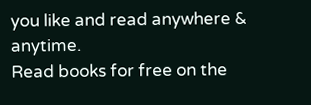you like and read anywhere & anytime.
Read books for free on the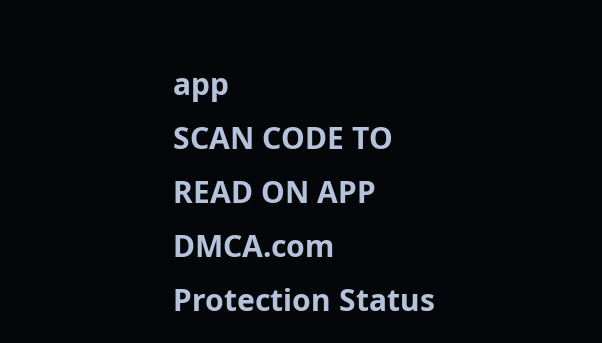app
SCAN CODE TO READ ON APP
DMCA.com Protection Status